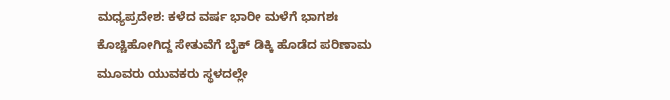ಮಧ್ಯಪ್ರದೇಶ: ಕಳೆದ ವರ್ಷ ಭಾರೀ ಮಳೆಗೆ ಭಾಗಶಃ ಕೊಚ್ಚಿಹೋಗಿದ್ದ ಸೇತುವೆಗೆ ಬೈಕ್ ಡಿಕ್ಕಿ ಹೊಡೆದ ಪರಿಣಾಮ ಮೂವರು ಯುವಕರು ಸ್ಥಳದಲ್ಲೇ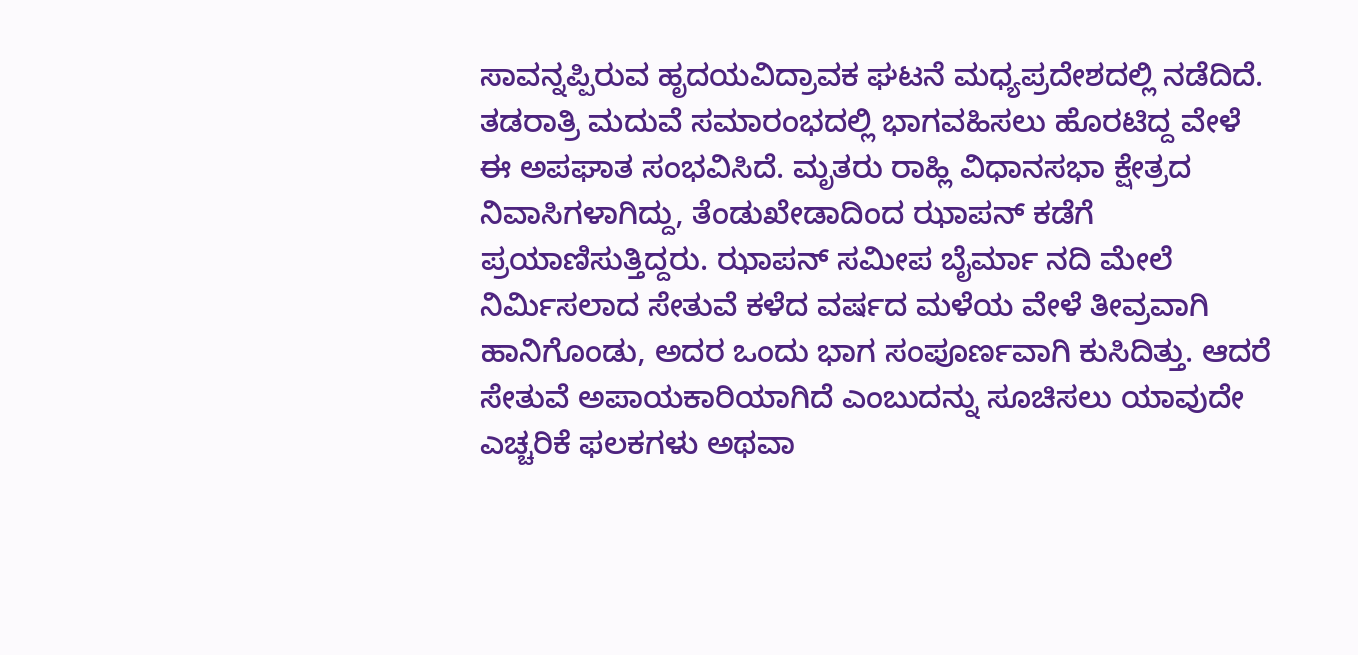ಸಾವನ್ನಪ್ಪಿರುವ ಹೃದಯವಿದ್ರಾವಕ ಘಟನೆ ಮಧ್ಯಪ್ರದೇಶದಲ್ಲಿ ನಡೆದಿದೆ.
ತಡರಾತ್ರಿ ಮದುವೆ ಸಮಾರಂಭದಲ್ಲಿ ಭಾಗವಹಿಸಲು ಹೊರಟಿದ್ದ ವೇಳೆ ಈ ಅಪಘಾತ ಸಂಭವಿಸಿದೆ. ಮೃತರು ರಾಹ್ಲಿ ವಿಧಾನಸಭಾ ಕ್ಷೇತ್ರದ ನಿವಾಸಿಗಳಾಗಿದ್ದು, ತೆಂಡುಖೇಡಾದಿಂದ ಝಾಪನ್ ಕಡೆಗೆ ಪ್ರಯಾಣಿಸುತ್ತಿದ್ದರು. ಝಾಪನ್ ಸಮೀಪ ಬೈರ್ಮಾ ನದಿ ಮೇಲೆ ನಿರ್ಮಿಸಲಾದ ಸೇತುವೆ ಕಳೆದ ವರ್ಷದ ಮಳೆಯ ವೇಳೆ ತೀವ್ರವಾಗಿ ಹಾನಿಗೊಂಡು, ಅದರ ಒಂದು ಭಾಗ ಸಂಪೂರ್ಣವಾಗಿ ಕುಸಿದಿತ್ತು. ಆದರೆ ಸೇತುವೆ ಅಪಾಯಕಾರಿಯಾಗಿದೆ ಎಂಬುದನ್ನು ಸೂಚಿಸಲು ಯಾವುದೇ ಎಚ್ಚರಿಕೆ ಫಲಕಗಳು ಅಥವಾ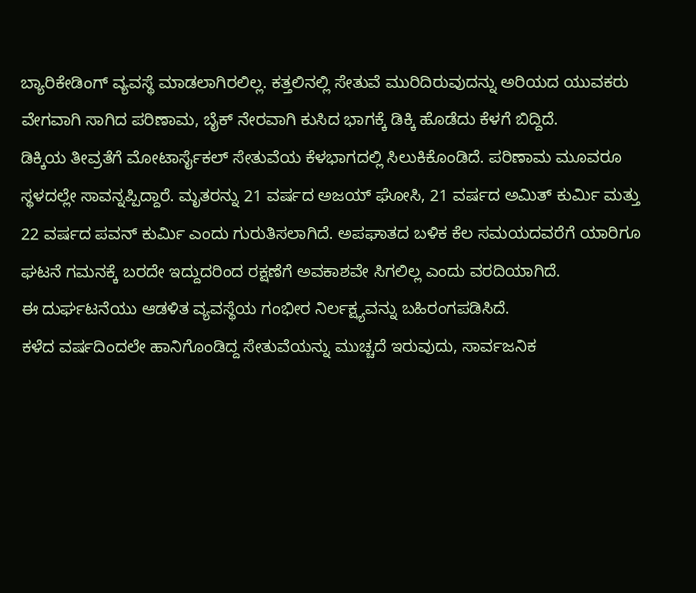ಬ್ಯಾರಿಕೇಡಿಂಗ್ ವ್ಯವಸ್ಥೆ ಮಾಡಲಾಗಿರಲಿಲ್ಲ. ಕತ್ತಲಿನಲ್ಲಿ ಸೇತುವೆ ಮುರಿದಿರುವುದನ್ನು ಅರಿಯದ ಯುವಕರು ವೇಗವಾಗಿ ಸಾಗಿದ ಪರಿಣಾಮ, ಬೈಕ್ ನೇರವಾಗಿ ಕುಸಿದ ಭಾಗಕ್ಕೆ ಡಿಕ್ಕಿ ಹೊಡೆದು ಕೆಳಗೆ ಬಿದ್ದಿದೆ.
ಡಿಕ್ಕಿಯ ತೀವ್ರತೆಗೆ ಮೋಟಾರ್ಸೈಕಲ್ ಸೇತುವೆಯ ಕೆಳಭಾಗದಲ್ಲಿ ಸಿಲುಕಿಕೊಂಡಿದೆ. ಪರಿಣಾಮ ಮೂವರೂ ಸ್ಥಳದಲ್ಲೇ ಸಾವನ್ನಪ್ಪಿದ್ದಾರೆ. ಮೃತರನ್ನು 21 ವರ್ಷದ ಅಜಯ್ ಘೋಸಿ, 21 ವರ್ಷದ ಅಮಿತ್ ಕುರ್ಮಿ ಮತ್ತು 22 ವರ್ಷದ ಪವನ್ ಕುರ್ಮಿ ಎಂದು ಗುರುತಿಸಲಾಗಿದೆ. ಅಪಘಾತದ ಬಳಿಕ ಕೆಲ ಸಮಯದವರೆಗೆ ಯಾರಿಗೂ ಘಟನೆ ಗಮನಕ್ಕೆ ಬರದೇ ಇದ್ದುದರಿಂದ ರಕ್ಷಣೆಗೆ ಅವಕಾಶವೇ ಸಿಗಲಿಲ್ಲ ಎಂದು ವರದಿಯಾಗಿದೆ.
ಈ ದುರ್ಘಟನೆಯು ಆಡಳಿತ ವ್ಯವಸ್ಥೆಯ ಗಂಭೀರ ನಿರ್ಲಕ್ಷ್ಯವನ್ನು ಬಹಿರಂಗಪಡಿಸಿದೆ.
ಕಳೆದ ವರ್ಷದಿಂದಲೇ ಹಾನಿಗೊಂಡಿದ್ದ ಸೇತುವೆಯನ್ನು ಮುಚ್ಚದೆ ಇರುವುದು, ಸಾರ್ವಜನಿಕ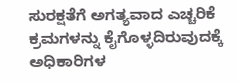ಸುರಕ್ಷತೆಗೆ ಅಗತ್ಯವಾದ ಎಚ್ಚರಿಕೆ ಕ್ರಮಗಳನ್ನು ಕೈಗೊಳ್ಳದಿರುವುದಕ್ಕೆ ಅಧಿಕಾರಿಗಳ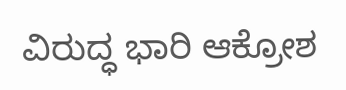ವಿರುದ್ಧ ಭಾರಿ ಆಕ್ರೋಶ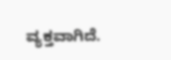ವ್ಯಕ್ತವಾಗಿದೆ.